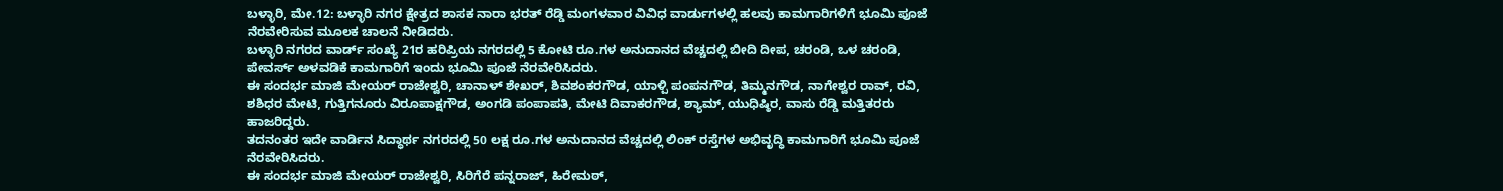ಬಳ್ಳಾರಿ, ಮೇ.12: ಬಳ್ಳಾರಿ ನಗರ ಕ್ಷೇತ್ರದ ಶಾಸಕ ನಾರಾ ಭರತ್ ರೆಡ್ಡಿ ಮಂಗಳವಾರ ವಿವಿಧ ವಾರ್ಡುಗಳಲ್ಲಿ ಹಲವು ಕಾಮಗಾರಿಗಳಿಗೆ ಭೂಮಿ ಪೂಜೆ ನೆರವೇರಿಸುವ ಮೂಲಕ ಚಾಲನೆ ನೀಡಿದರು.
ಬಳ್ಳಾರಿ ನಗರದ ವಾರ್ಡ್ ಸಂಖ್ಯೆ 21ರ ಹರಿಪ್ರಿಯ ನಗರದಲ್ಲಿ 5 ಕೋಟಿ ರೂ.ಗಳ ಅನುದಾನದ ವೆಚ್ಚದಲ್ಲಿ ಬೀದಿ ದೀಪ, ಚರಂಡಿ, ಒಳ ಚರಂಡಿ, ಪೇವರ್ಸ್ ಅಳವಡಿಕೆ ಕಾಮಗಾರಿಗೆ ಇಂದು ಭೂಮಿ ಪೂಜೆ ನೆರವೇರಿಸಿದರು.
ಈ ಸಂದರ್ಭ ಮಾಜಿ ಮೇಯರ್ ರಾಜೇಶ್ವರಿ, ಚಾನಾಳ್ ಶೇಖರ್, ಶಿವಶಂಕರಗೌಡ, ಯಾಳ್ಪಿ ಪಂಪನಗೌಡ, ತಿಮ್ಮನಗೌಡ, ನಾಗೇಶ್ವರ ರಾವ್, ರವಿ, ಶಶಿಧರ ಮೇಟಿ, ಗುತ್ತಿಗನೂರು ವಿರೂಪಾಕ್ಷಗೌಡ, ಅಂಗಡಿ ಪಂಪಾಪತಿ, ಮೇಟಿ ದಿವಾಕರಗೌಡ, ಶ್ಯಾಮ್, ಯುಧಿಷ್ಠಿರ, ವಾಸು ರೆಡ್ಡಿ ಮತ್ತಿತರರು ಹಾಜರಿದ್ದರು.
ತದನಂತರ ಇದೇ ವಾರ್ಡಿನ ಸಿದ್ಧಾರ್ಥ ನಗರದಲ್ಲಿ 50 ಲಕ್ಷ ರೂ.ಗಳ ಅನುದಾನದ ವೆಚ್ಚದಲ್ಲಿ ಲಿಂಕ್ ರಸ್ತೆಗಳ ಅಭಿವೃದ್ಧಿ ಕಾಮಗಾರಿಗೆ ಭೂಮಿ ಪೂಜೆ ನೆರವೇರಿಸಿದರು.
ಈ ಸಂದರ್ಭ ಮಾಜಿ ಮೇಯರ್ ರಾಜೇಶ್ವರಿ, ಸಿರಿಗೆರೆ ಪನ್ನರಾಜ್, ಹಿರೇಮಠ್,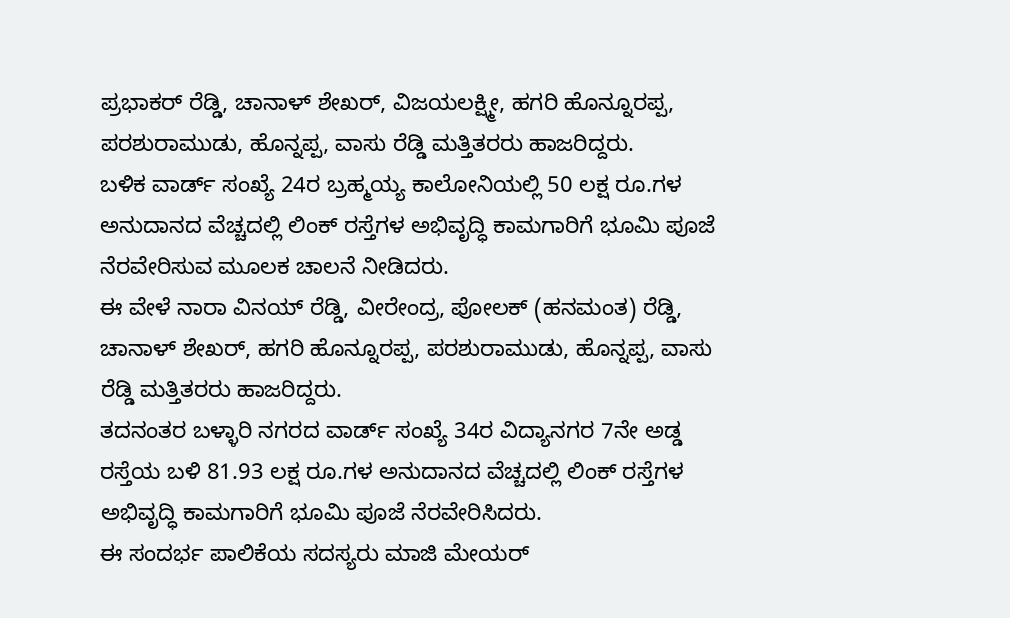ಪ್ರಭಾಕರ್ ರೆಡ್ಡಿ, ಚಾನಾಳ್ ಶೇಖರ್, ವಿಜಯಲಕ್ಷ್ಮೀ, ಹಗರಿ ಹೊನ್ನೂರಪ್ಪ, ಪರಶುರಾಮುಡು, ಹೊನ್ನಪ್ಪ, ವಾಸು ರೆಡ್ಡಿ ಮತ್ತಿತರರು ಹಾಜರಿದ್ದರು.
ಬಳಿಕ ವಾರ್ಡ್ ಸಂಖ್ಯೆ 24ರ ಬ್ರಹ್ಮಯ್ಯ ಕಾಲೋನಿಯಲ್ಲಿ 50 ಲಕ್ಷ ರೂ.ಗಳ ಅನುದಾನದ ವೆಚ್ಚದಲ್ಲಿ ಲಿಂಕ್ ರಸ್ತೆಗಳ ಅಭಿವೃದ್ಧಿ ಕಾಮಗಾರಿಗೆ ಭೂಮಿ ಪೂಜೆ ನೆರವೇರಿಸುವ ಮೂಲಕ ಚಾಲನೆ ನೀಡಿದರು.
ಈ ವೇಳೆ ನಾರಾ ವಿನಯ್ ರೆಡ್ಡಿ, ವೀರೇಂದ್ರ, ಪೋಲಕ್ (ಹನಮಂತ) ರೆಡ್ಡಿ, ಚಾನಾಳ್ ಶೇಖರ್, ಹಗರಿ ಹೊನ್ನೂರಪ್ಪ, ಪರಶುರಾಮುಡು, ಹೊನ್ನಪ್ಪ, ವಾಸು ರೆಡ್ಡಿ ಮತ್ತಿತರರು ಹಾಜರಿದ್ದರು.
ತದನಂತರ ಬಳ್ಳಾರಿ ನಗರದ ವಾರ್ಡ್ ಸಂಖ್ಯೆ 34ರ ವಿದ್ಯಾನಗರ 7ನೇ ಅಡ್ಡ ರಸ್ತೆಯ ಬಳಿ 81.93 ಲಕ್ಷ ರೂ.ಗಳ ಅನುದಾನದ ವೆಚ್ಚದಲ್ಲಿ ಲಿಂಕ್ ರಸ್ತೆಗಳ ಅಭಿವೃದ್ಧಿ ಕಾಮಗಾರಿಗೆ ಭೂಮಿ ಪೂಜೆ ನೆರವೇರಿಸಿದರು.
ಈ ಸಂದರ್ಭ ಪಾಲಿಕೆಯ ಸದಸ್ಯರು ಮಾಜಿ ಮೇಯರ್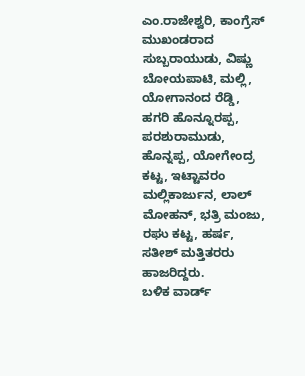ಎಂ.ರಾಜೇಶ್ವರಿ, ಕಾಂಗ್ರೆಸ್ ಮುಖಂಡರಾದ ಸುಬ್ಬರಾಯುಡು, ವಿಷ್ಣು ಬೋಯಪಾಟಿ, ಮಲ್ಲಿ, ಯೋಗಾನಂದ ರೆಡ್ಡಿ, ಹಗರಿ ಹೊನ್ನೂರಪ್ಪ, ಪರಶುರಾಮುಡು, ಹೊನ್ನಪ್ಪ, ಯೋಗೇಂದ್ರ ಕಟ್ಟ, ಇಟ್ಟಾವರಂ ಮಲ್ಲಿಕಾರ್ಜುನ, ಲಾಲ್ ಮೋಹನ್, ಭತ್ರಿ ಮಂಜು, ರಘು ಕಟ್ಟ, ಹರ್ಷ, ಸತೀಶ್ ಮತ್ತಿತರರು ಹಾಜರಿದ್ದರು.
ಬಳಿಕ ವಾರ್ಡ್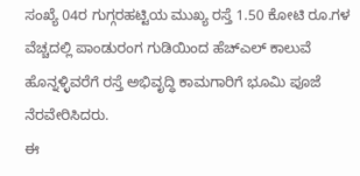ಸಂಖ್ಯೆ 04ರ ಗುಗ್ಗರಹಟ್ಟಿಯ ಮುಖ್ಯ ರಸ್ತೆ 1.50 ಕೋಟಿ ರೂ.ಗಳ ವೆಚ್ಚದಲ್ಲಿ ಪಾಂಡುರಂಗ ಗುಡಿಯಿಂದ ಹೆಚ್ಎಲ್ ಕಾಲುವೆ ಹೊನ್ನಳ್ಳಿವರೆಗೆ ರಸ್ತೆ ಅಭಿವೃದ್ಧಿ ಕಾಮಗಾರಿಗೆ ಭೂಮಿ ಪೂಜೆ ನೆರವೇರಿಸಿದರು.
ಈ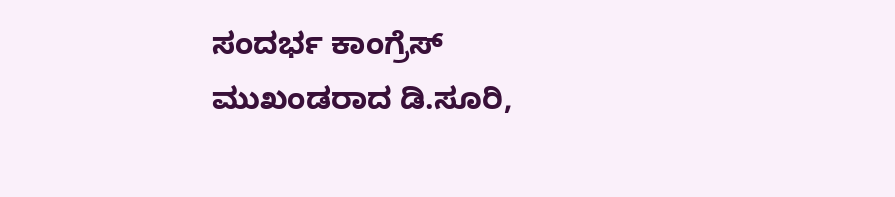ಸಂದರ್ಭ ಕಾಂಗ್ರೆಸ್ ಮುಖಂಡರಾದ ಡಿ.ಸೂರಿ,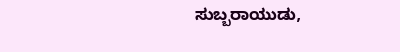ಸುಬ್ಬರಾಯುಡು,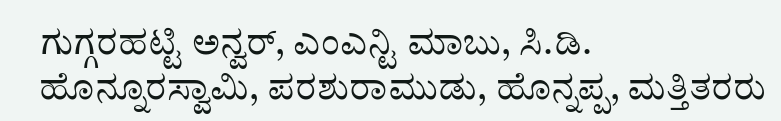ಗುಗ್ಗರಹಟ್ಟಿ ಅನ್ವರ್, ಎಂಎನ್ಟಿ ಮಾಬು, ಸಿ.ಡಿ. ಹೊನ್ನೂರಸ್ವಾಮಿ, ಪರಶುರಾಮುಡು, ಹೊನ್ನಪ್ಪ, ಮತ್ತಿತರರು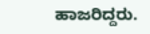ಹಾಜರಿದ್ದರು.